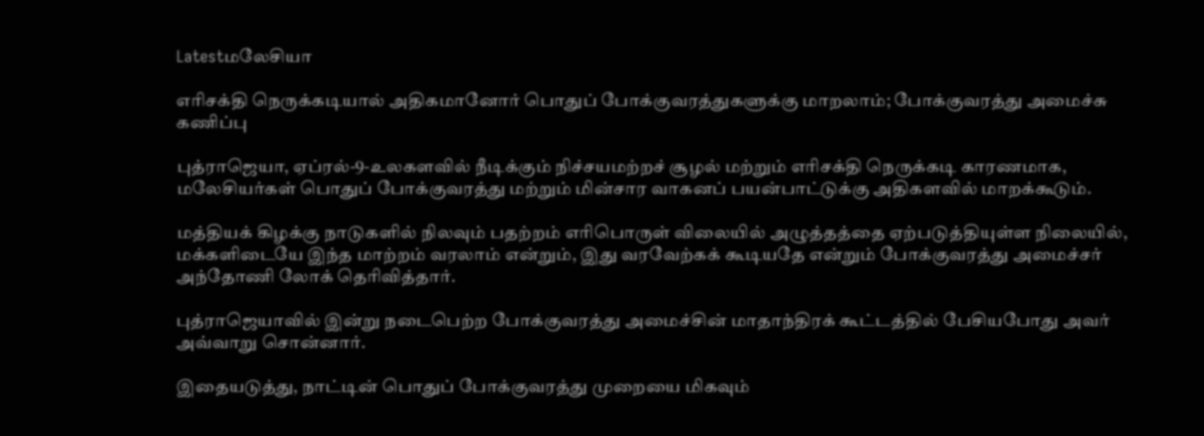Latestமலேசியா

எரிசக்தி நெருக்கடியால் அதிகமானோர் பொதுப் போக்குவரத்துகளுக்கு மாறலாம்; போக்குவரத்து அமைச்சு கணிப்பு

புத்ராஜெயா, ஏப்ரல்-9-உலகளவில் நீடிக்கும் நிச்சயமற்றச் சூழல் மற்றும் எரிசக்தி நெருக்கடி காரணமாக, மலேசியர்கள் பொதுப் போக்குவரத்து மற்றும் மின்சார வாகனப் பயன்பாட்டுக்கு அதிகளவில் மாறக்கூடும்.

மத்தியக் கிழக்கு நாடுகளில் நிலவும் பதற்றம் எரிபொருள் விலையில் அழுத்தத்தை ஏற்படுத்தியுள்ள நிலையில், மக்களிடையே இந்த மாற்றம் வரலாம் என்றும், இது வரவேற்கக் கூடியதே என்றும் போக்குவரத்து அமைச்சர் அந்தோணி லோக் தெரிவித்தார்.

புத்ராஜெயாவில் இன்று நடைபெற்ற போக்குவரத்து அமைச்சின் மாதாந்திரக் கூட்டத்தில் பேசியபோது அவர் அவ்வாறு சொன்னார்.

இதையடுத்து, நாட்டின் பொதுப் போக்குவரத்து முறையை மிகவும்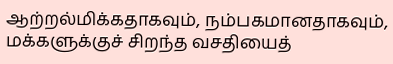ஆற்றல்மிக்கதாகவும், நம்பகமானதாகவும், மக்களுக்குச் சிறந்த வசதியைத்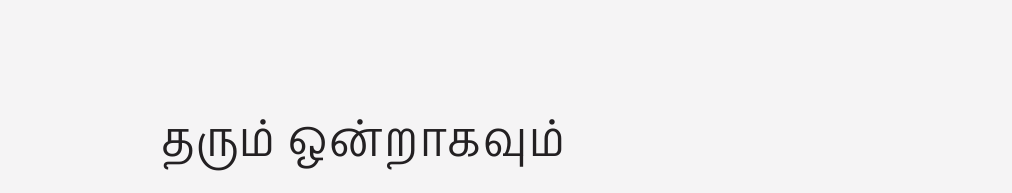தரும் ஒன்றாகவும்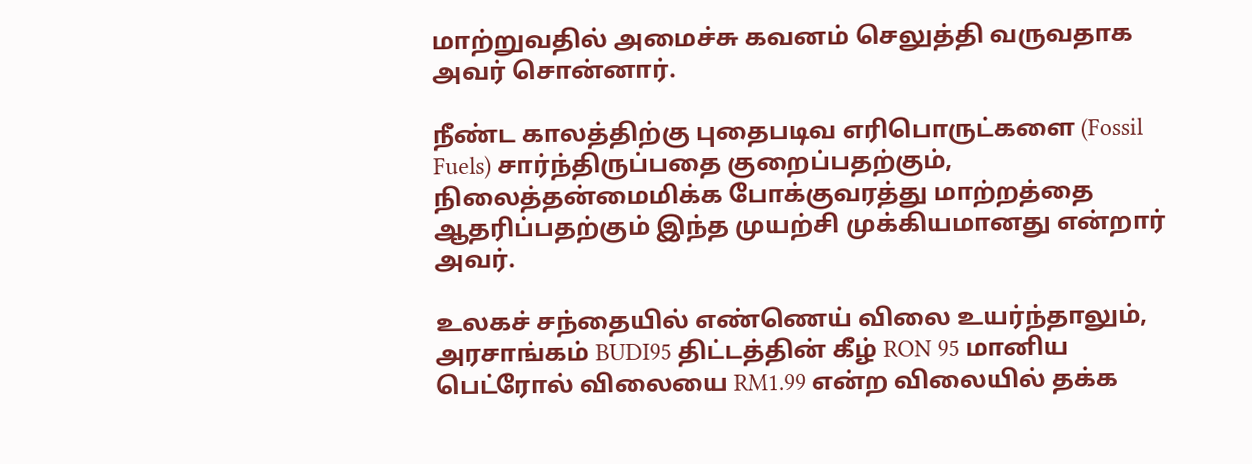மாற்றுவதில் அமைச்சு கவனம் செலுத்தி வருவதாக அவர் சொன்னார்.

நீண்ட காலத்திற்கு புதைபடிவ எரிபொருட்களை (Fossil Fuels) சார்ந்திருப்பதை குறைப்பதற்கும், நிலைத்தன்மைமிக்க போக்குவரத்து மாற்றத்தை ஆதரிப்பதற்கும் இந்த முயற்சி முக்கியமானது என்றார் அவர்.

உலகச் சந்தையில் எண்ணெய் விலை உயர்ந்தாலும், அரசாங்கம் BUDI95 திட்டத்தின் கீழ் RON 95 மானிய பெட்ரோல் விலையை RM1.99 என்ற விலையில் தக்க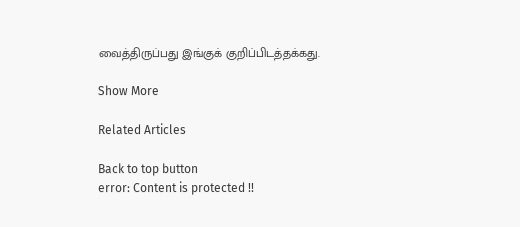வைத்திருப்பது இங்குக் குறிப்பிடத்தக்கது.

Show More

Related Articles

Back to top button
error: Content is protected !!